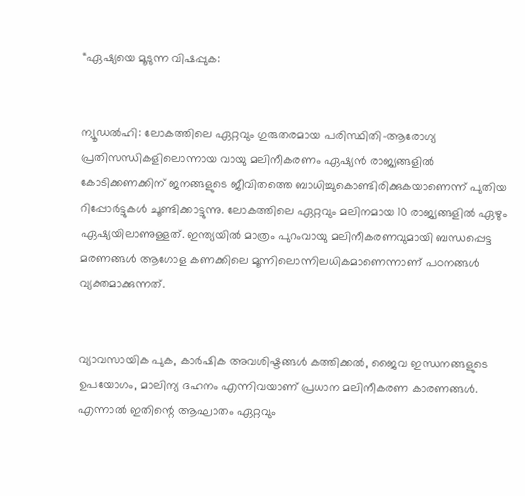“ഏഷ്യയെ മൂടുന്ന വിഷപ്പുക:


ന്യൂഡൽഹി: ലോകത്തിലെ ഏറ്റവും ഗുരുതരമായ പരിസ്ഥിതി-ആരോഗ്യ പ്രതിസന്ധികളിലൊന്നായ വായു മലിനീകരണം ഏഷ്യൻ രാജ്യങ്ങളിൽ കോടിക്കണക്കിന് ജനങ്ങളുടെ ജീവിതത്തെ ബാധിച്ചുകൊണ്ടിരിക്കുകയാണെന്ന് പുതിയ റിപ്പോർട്ടുകൾ ചൂണ്ടിക്കാട്ടുന്നു. ലോകത്തിലെ ഏറ്റവും മലിനമായ 10 രാജ്യങ്ങളിൽ ഏഴും ഏഷ്യയിലാണുള്ളത്. ഇന്ത്യയിൽ മാത്രം പുറംവായു മലിനീകരണവുമായി ബന്ധപ്പെട്ട മരണങ്ങൾ ആഗോള കണക്കിലെ മൂന്നിലൊന്നിലധികമാണെന്നാണ് പഠനങ്ങൾ വ്യക്തമാക്കുന്നത്.


വ്യാവസായിക പുക, കാർഷിക അവശിഷ്ടങ്ങൾ കത്തിക്കൽ, ജൈവ ഇന്ധനങ്ങളുടെ ഉപയോഗം, മാലിന്യ ദഹനം എന്നിവയാണ് പ്രധാന മലിനീകരണ കാരണങ്ങൾ. എന്നാൽ ഇതിന്റെ ആഘാതം ഏറ്റവും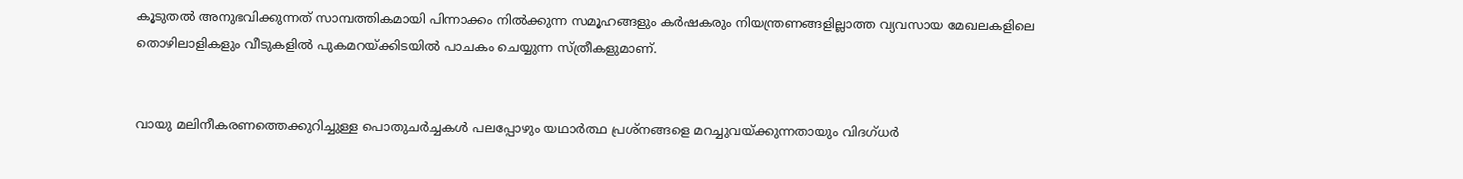കൂടുതൽ അനുഭവിക്കുന്നത് സാമ്പത്തികമായി പിന്നാക്കം നിൽക്കുന്ന സമൂഹങ്ങളും കർഷകരും നിയന്ത്രണങ്ങളില്ലാത്ത വ്യവസായ മേഖലകളിലെ തൊഴിലാളികളും വീടുകളിൽ പുകമറയ്ക്കിടയിൽ പാചകം ചെയ്യുന്ന സ്ത്രീകളുമാണ്.


വായു മലിനീകരണത്തെക്കുറിച്ചുള്ള പൊതുചർച്ചകൾ പലപ്പോഴും യഥാർത്ഥ പ്രശ്നങ്ങളെ മറച്ചുവയ്ക്കുന്നതായും വിദഗ്ധർ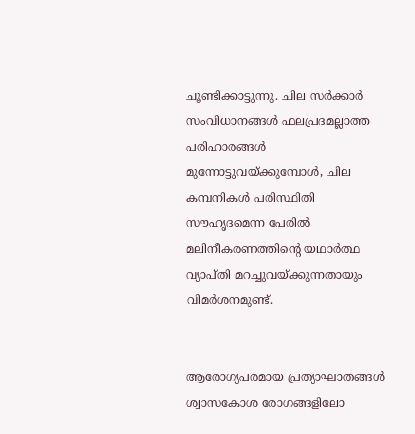ചൂണ്ടിക്കാട്ടുന്നു. ചില സർക്കാർ സംവിധാനങ്ങൾ ഫലപ്രദമല്ലാത്ത പരിഹാരങ്ങൾ മുന്നോട്ടുവയ്ക്കുമ്പോൾ, ചില കമ്പനികൾ പരിസ്ഥിതി സൗഹൃദമെന്ന പേരിൽ മലിനീകരണത്തിന്റെ യഥാർത്ഥ വ്യാപ്തി മറച്ചുവയ്ക്കുന്നതായും വിമർശനമുണ്ട്.


ആരോഗ്യപരമായ പ്രത്യാഘാതങ്ങൾ ശ്വാസകോശ രോഗങ്ങളിലോ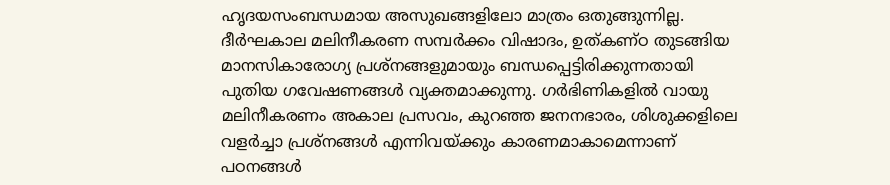ഹൃദയസംബന്ധമായ അസുഖങ്ങളിലോ മാത്രം ഒതുങ്ങുന്നില്ല. ദീർഘകാല മലിനീകരണ സമ്പർക്കം വിഷാദം, ഉത്കണ്ഠ തുടങ്ങിയ മാനസികാരോഗ്യ പ്രശ്നങ്ങളുമായും ബന്ധപ്പെട്ടിരിക്കുന്നതായി പുതിയ ഗവേഷണങ്ങൾ വ്യക്തമാക്കുന്നു. ഗർഭിണികളിൽ വായു മലിനീകരണം അകാല പ്രസവം, കുറഞ്ഞ ജനനഭാരം, ശിശുക്കളിലെ വളർച്ചാ പ്രശ്നങ്ങൾ എന്നിവയ്ക്കും കാരണമാകാമെന്നാണ് പഠനങ്ങൾ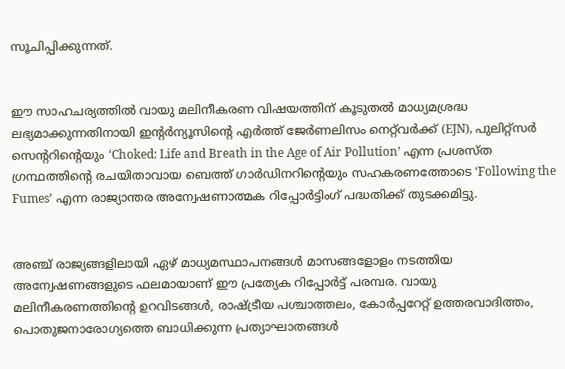സൂചിപ്പിക്കുന്നത്.


ഈ സാഹചര്യത്തിൽ വായു മലിനീകരണ വിഷയത്തിന് കൂടുതൽ മാധ്യമശ്രദ്ധ ലഭ്യമാക്കുന്നതിനായി ഇന്റർന്യൂസിന്റെ എർത്ത് ജേർണലിസം നെറ്റ്‌വർക്ക് (EJN), പുലിറ്റ്‌സർ സെന്ററിന്റെയും ‘Choked: Life and Breath in the Age of Air Pollution’ എന്ന പ്രശസ്ത ഗ്രന്ഥത്തിന്റെ രചയിതാവായ ബെത്ത് ഗാർഡിനറിന്റെയും സഹകരണത്തോടെ ‘Following the Fumes’ എന്ന രാജ്യാന്തര അന്വേഷണാത്മക റിപ്പോർട്ടിംഗ് പദ്ധതിക്ക് തുടക്കമിട്ടു.


അഞ്ച് രാജ്യങ്ങളിലായി ഏഴ് മാധ്യമസ്ഥാപനങ്ങൾ മാസങ്ങളോളം നടത്തിയ അന്വേഷണങ്ങളുടെ ഫലമായാണ് ഈ പ്രത്യേക റിപ്പോർട്ട് പരമ്പര. വായു മലിനീകരണത്തിന്റെ ഉറവിടങ്ങൾ, രാഷ്ട്രീയ പശ്ചാത്തലം, കോർപ്പറേറ്റ് ഉത്തരവാദിത്തം, പൊതുജനാരോഗ്യത്തെ ബാധിക്കുന്ന പ്രത്യാഘാതങ്ങൾ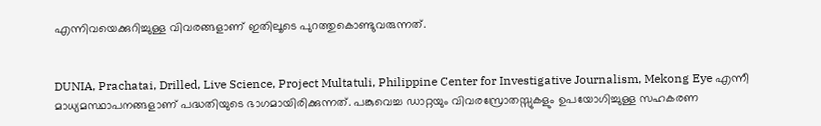എന്നിവയെക്കുറിച്ചുള്ള വിവരങ്ങളാണ് ഇതിലൂടെ പുറത്തുകൊണ്ടുവരുന്നത്.


DUNIA, Prachatai, Drilled, Live Science, Project Multatuli, Philippine Center for Investigative Journalism, Mekong Eye എന്നീ മാധ്യമസ്ഥാപനങ്ങളാണ് പദ്ധതിയുടെ ഭാഗമായിരിക്കുന്നത്. പങ്കുവെച്ച ഡാറ്റയും വിവരസ്രോതസ്സുകളും ഉപയോഗിച്ചുള്ള സഹകരണ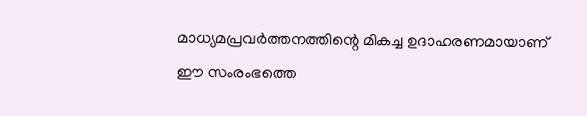മാധ്യമപ്രവർത്തനത്തിന്റെ മികച്ച ഉദാഹരണമായാണ് ഈ സംരംഭത്തെ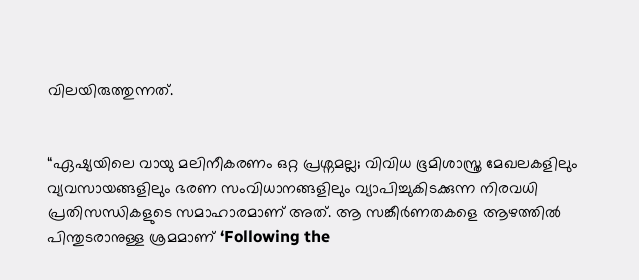വിലയിരുത്തുന്നത്.


“ഏഷ്യയിലെ വായു മലിനീകരണം ഒറ്റ പ്രശ്നമല്ല; വിവിധ ഭൂമിശാസ്ത്ര മേഖലകളിലും വ്യവസായങ്ങളിലും ഭരണ സംവിധാനങ്ങളിലും വ്യാപിച്ചുകിടക്കുന്ന നിരവധി പ്രതിസന്ധികളുടെ സമാഹാരമാണ് അത്. ആ സങ്കീർണതകളെ ആഴത്തിൽ പിന്തുടരാനുള്ള ശ്രമമാണ് ‘Following the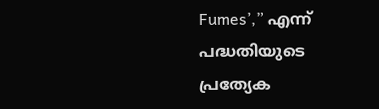Fumes’,” എന്ന് പദ്ധതിയുടെ പ്രത്യേക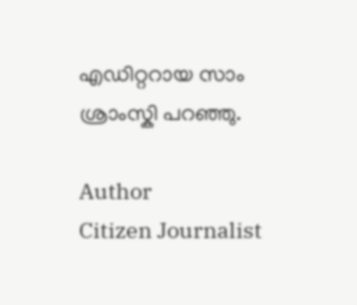എഡിറ്ററായ സാം ശ്രാംസ്കി പറഞ്ഞു.

Author
Citizen Journalist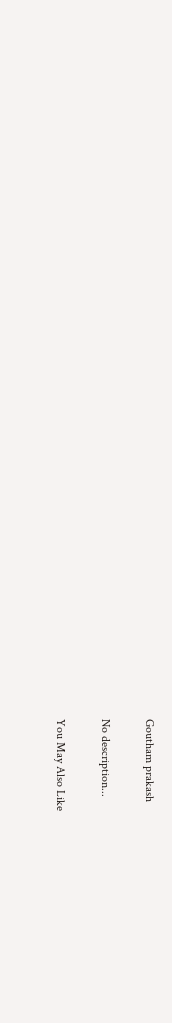Goutham prakash

No description...

You May Also Like